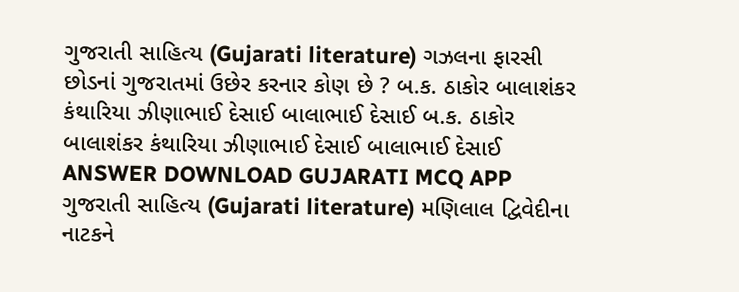ગુજરાતી સાહિત્ય (Gujarati literature) ગઝલના ફારસી છોડનાં ગુજરાતમાં ઉછેર કરનાર કોણ છે ? બ.ક. ઠાકોર બાલાશંકર કંથારિયા ઝીણાભાઈ દેસાઈ બાલાભાઈ દેસાઈ બ.ક. ઠાકોર બાલાશંકર કંથારિયા ઝીણાભાઈ દેસાઈ બાલાભાઈ દેસાઈ ANSWER DOWNLOAD GUJARATI MCQ APP
ગુજરાતી સાહિત્ય (Gujarati literature) મણિલાલ દ્વિવેદીના નાટકને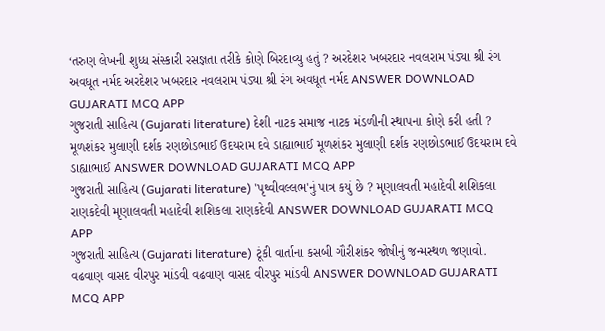‘તરુણ લેખની શુધ્ધ સંસ્કારી રસજ્ઞતા તરીકે કોણે બિરદાવ્યુ હતું ? અરદેશર ખબરદાર નવલરામ પંડ્યા શ્રી રંગ અવધૂત નર્મદ અરદેશર ખબરદાર નવલરામ પંડ્યા શ્રી રંગ અવધૂત નર્મદ ANSWER DOWNLOAD GUJARATI MCQ APP
ગુજરાતી સાહિત્ય (Gujarati literature) દેશી નાટક સમાજ નાટક મંડળીની સ્થાપના કોણે કરી હતી ? મૂળશંકર મુલાણી દર્શક રણછોડભાઈ ઉદયરામ દવે ડાહ્યાભાઈ મૂળશંકર મુલાણી દર્શક રણછોડભાઈ ઉદયરામ દવે ડાહ્યાભાઈ ANSWER DOWNLOAD GUJARATI MCQ APP
ગુજરાતી સાહિત્ય (Gujarati literature) 'પૃથ્વીવલ્લભ'નું પાત્ર કયું છે ? મૃણાલવતી મહાદેવી શશિકલા રાણકદેવી મૃણાલવતી મહાદેવી શશિકલા રાણકદેવી ANSWER DOWNLOAD GUJARATI MCQ APP
ગુજરાતી સાહિત્ય (Gujarati literature) ટૂંકી વાર્તાના કસબી ગૌરીશંકર જોષીનું જન્મસ્થળ જણાવો. વઢવાણ વાસદ વીરપુર માંડવી વઢવાણ વાસદ વીરપુર માંડવી ANSWER DOWNLOAD GUJARATI MCQ APP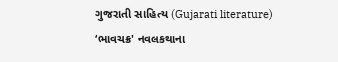ગુજરાતી સાહિત્ય (Gujarati literature) ‘ભાવચક્ર' નવલકથાના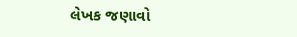લેખક જણાવો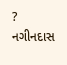? નગીનદાસ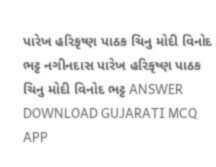પારેખ હરિકૃષ્ણ પાઠક ચિનુ મોદી વિનોદ ભટ્ટ નગીનદાસ પારેખ હરિકૃષ્ણ પાઠક ચિનુ મોદી વિનોદ ભટ્ટ ANSWER DOWNLOAD GUJARATI MCQ APP